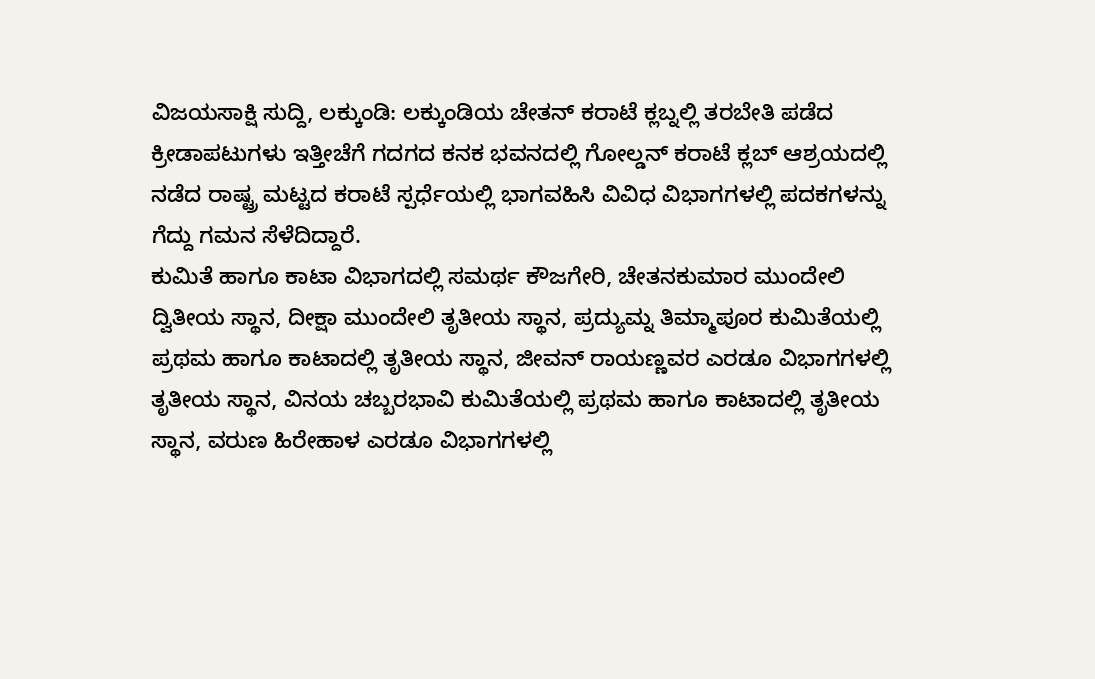ವಿಜಯಸಾಕ್ಷಿ ಸುದ್ದಿ, ಲಕ್ಕುಂಡಿ: ಲಕ್ಕುಂಡಿಯ ಚೇತನ್ ಕರಾಟೆ ಕ್ಲಬ್ನಲ್ಲಿ ತರಬೇತಿ ಪಡೆದ ಕ್ರೀಡಾಪಟುಗಳು ಇತ್ತೀಚೆಗೆ ಗದಗದ ಕನಕ ಭವನದಲ್ಲಿ ಗೋಲ್ಡನ್ ಕರಾಟೆ ಕ್ಲಬ್ ಆಶ್ರಯದಲ್ಲಿ ನಡೆದ ರಾಷ್ಟ್ರ ಮಟ್ಟದ ಕರಾಟೆ ಸ್ಪರ್ಧೆಯಲ್ಲಿ ಭಾಗವಹಿಸಿ ವಿವಿಧ ವಿಭಾಗಗಳಲ್ಲಿ ಪದಕಗಳನ್ನು ಗೆದ್ದು ಗಮನ ಸೆಳೆದಿದ್ದಾರೆ.
ಕುಮಿತೆ ಹಾಗೂ ಕಾಟಾ ವಿಭಾಗದಲ್ಲಿ ಸಮರ್ಥ ಕೌಜಗೇರಿ, ಚೇತನಕುಮಾರ ಮುಂದೇಲಿ ದ್ವಿತೀಯ ಸ್ಥಾನ, ದೀಕ್ಷಾ ಮುಂದೇಲಿ ತೃತೀಯ ಸ್ಥಾನ, ಪ್ರದ್ಯುಮ್ನ ತಿಮ್ಮಾಪೂರ ಕುಮಿತೆಯಲ್ಲಿ ಪ್ರಥಮ ಹಾಗೂ ಕಾಟಾದಲ್ಲಿ ತೃತೀಯ ಸ್ಥಾನ, ಜೀವನ್ ರಾಯಣ್ಣವರ ಎರಡೂ ವಿಭಾಗಗಳಲ್ಲಿ ತೃತೀಯ ಸ್ಥಾನ, ವಿನಯ ಚಬ್ಬರಭಾವಿ ಕುಮಿತೆಯಲ್ಲಿ ಪ್ರಥಮ ಹಾಗೂ ಕಾಟಾದಲ್ಲಿ ತೃತೀಯ ಸ್ಥಾನ, ವರುಣ ಹಿರೇಹಾಳ ಎರಡೂ ವಿಭಾಗಗಳಲ್ಲಿ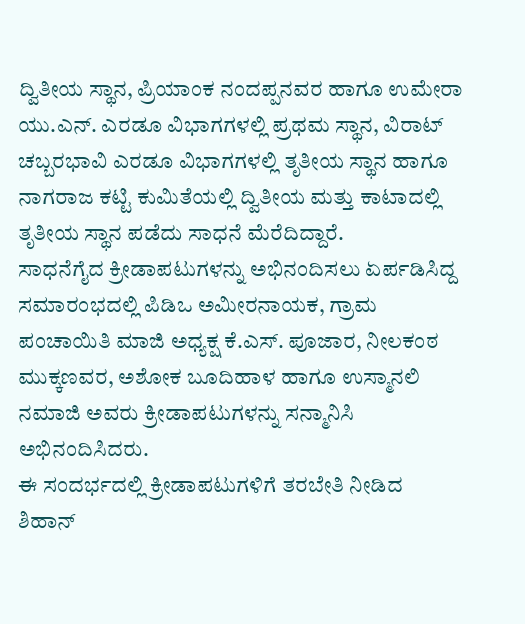ದ್ವಿತೀಯ ಸ್ಥಾನ, ಪ್ರಿಯಾಂಕ ನಂದಪ್ಪನವರ ಹಾಗೂ ಉಮೇರಾ ಯು.ಎನ್. ಎರಡೂ ವಿಭಾಗಗಳಲ್ಲಿ ಪ್ರಥಮ ಸ್ಥಾನ, ವಿರಾಟ್ ಚಬ್ಬರಭಾವಿ ಎರಡೂ ವಿಭಾಗಗಳಲ್ಲಿ ತೃತೀಯ ಸ್ಥಾನ ಹಾಗೂ ನಾಗರಾಜ ಕಟ್ಟಿ ಕುಮಿತೆಯಲ್ಲಿ ದ್ವಿತೀಯ ಮತ್ತು ಕಾಟಾದಲ್ಲಿ ತೃತೀಯ ಸ್ಥಾನ ಪಡೆದು ಸಾಧನೆ ಮೆರೆದಿದ್ದಾರೆ.
ಸಾಧನೆಗೈದ ಕ್ರೀಡಾಪಟುಗಳನ್ನು ಅಭಿನಂದಿಸಲು ಏರ್ಪಡಿಸಿದ್ದ ಸಮಾರಂಭದಲ್ಲಿ ಪಿಡಿಒ ಅಮೀರನಾಯಕ, ಗ್ರಾಮ ಪಂಚಾಯಿತಿ ಮಾಜಿ ಅಧ್ಯಕ್ಷ ಕೆ.ಎಸ್. ಪೂಜಾರ, ನೀಲಕಂಠ ಮುಕ್ಕಣವರ, ಅಶೋಕ ಬೂದಿಹಾಳ ಹಾಗೂ ಉಸ್ಮಾನಲಿ ನಮಾಜಿ ಅವರು ಕ್ರೀಡಾಪಟುಗಳನ್ನು ಸನ್ಮಾನಿಸಿ ಅಭಿನಂದಿಸಿದರು.
ಈ ಸಂದರ್ಭದಲ್ಲಿ ಕ್ರೀಡಾಪಟುಗಳಿಗೆ ತರಬೇತಿ ನೀಡಿದ ಶಿಹಾನ್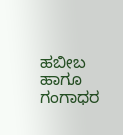ಹಬೀಬ ಹಾಗೂ ಗಂಗಾಧರ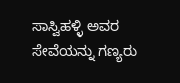ಸಾಸ್ವಿಹಳ್ಳಿ ಅವರ ಸೇವೆಯನ್ನು ಗಣ್ಯರು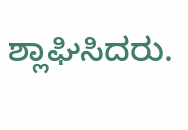ಶ್ಲಾಘಿಸಿದರು.